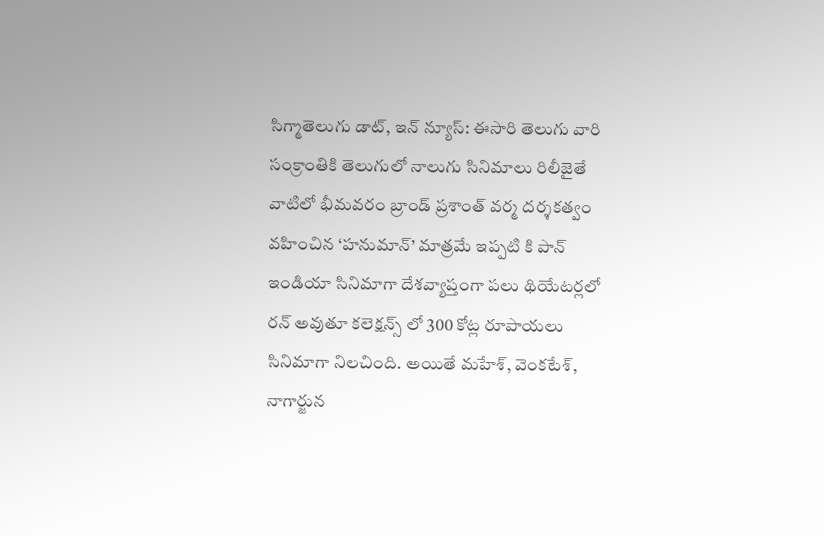సిగ్మాతెలుగు డాట్, ఇన్ న్యూస్: ఈసారి తెలుగు వారి సంక్రాంతికి తెలుగులో నాలుగు సినిమాలు రిలీజైతే వాటిలో భీమవరం బ్రాండ్ ప్రశాంత్ వర్మ దర్శకత్వం వహించిన ‘హనుమాన్’ మాత్రమే ఇప్పటి కి పాన్ ఇండియా సినిమాగా దేశవ్యాప్తంగా పలు థియేటర్లలో రన్ అవుతూ కలెక్షన్స్ లో 300 కోట్ల రూపాయలు సినిమాగా నిలచింది. అయితే మహేశ్, వెంకటేశ్, నాగార్జున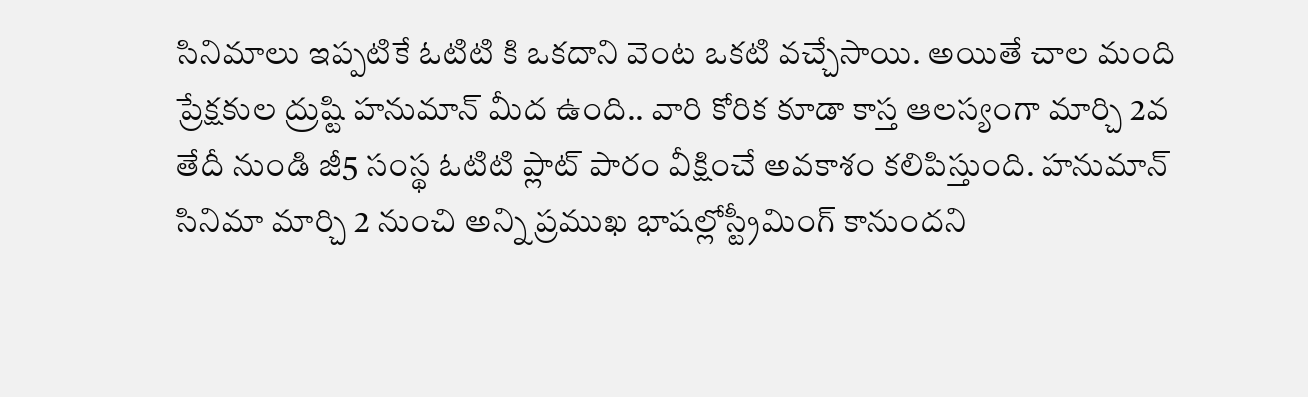సినిమాలు ఇప్పటికే ఓటిటి కి ఒకదాని వెంట ఒకటి వచ్చేసాయి. అయితే చాల మంది ప్రేక్షకుల ద్రుష్టి హనుమాన్ మీద ఉంది.. వారి కోరిక కూడా కాస్త ఆలస్యంగా మార్చి 2వ తేదీ నుండి జీ5 సంస్థ ఓటిటి ప్లాట్ పారం వీక్షించే అవకాశం కలిపిస్తుంది. హనుమాన్ సినిమా మార్చి 2 నుంచి అన్ని ప్రముఖ భాషల్లోస్ట్రీమింగ్ కానుందని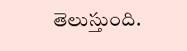తెలుస్తుంది.